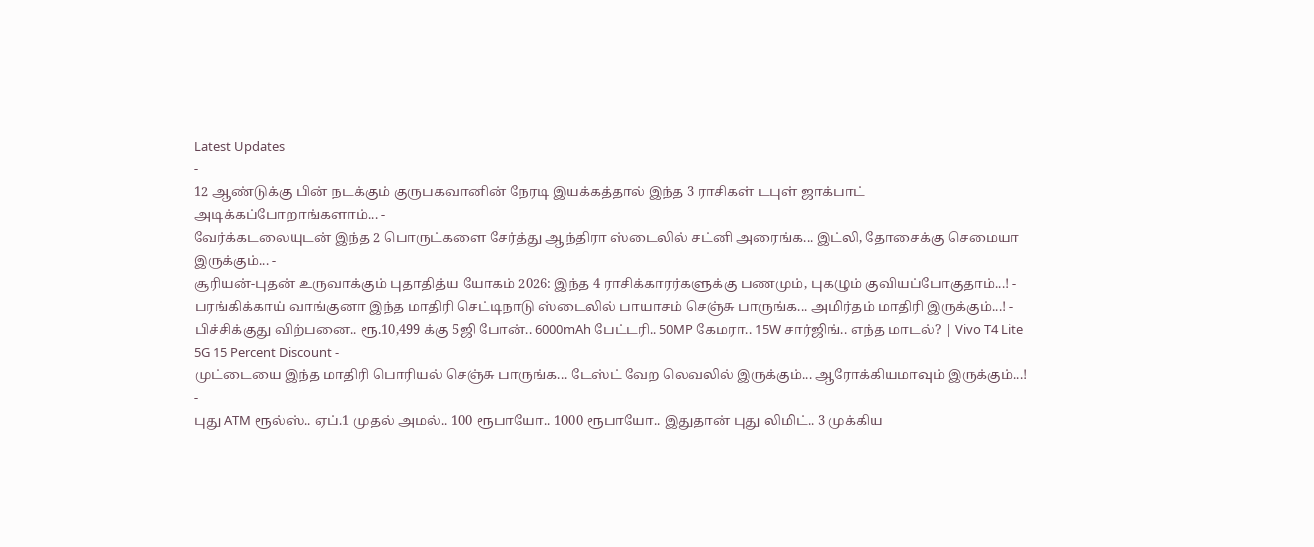Latest Updates
-
12 ஆண்டுக்கு பின் நடக்கும் குருபகவானின் நேரடி இயக்கத்தால் இந்த 3 ராசிகள் டபுள் ஜாக்பாட் அடிக்கப்போறாங்களாம்... -
வேர்க்கடலையுடன் இந்த 2 பொருட்களை சேர்த்து ஆந்திரா ஸ்டைலில் சட்னி அரைங்க... இட்லி, தோசைக்கு செமையா இருக்கும்... -
சூரியன்-புதன் உருவாக்கும் புதாதித்ய யோகம் 2026: இந்த 4 ராசிக்காரர்களுக்கு பணமும், புகழும் குவியப்போகுதாம்...! -
பரங்கிக்காய் வாங்குனா இந்த மாதிரி செட்டிநாடு ஸ்டைலில் பாயாசம் செஞ்சு பாருங்க... அமிர்தம் மாதிரி இருக்கும்...! -
பிச்சிக்குது விற்பனை.. ரூ.10,499 க்கு 5ஜி போன்.. 6000mAh பேட்டரி.. 50MP கேமரா.. 15W சார்ஜிங்.. எந்த மாடல்? | Vivo T4 Lite 5G 15 Percent Discount -
முட்டையை இந்த மாதிரி பொரியல் செஞ்சு பாருங்க... டேஸ்ட் வேற லெவலில் இருக்கும்... ஆரோக்கியமாவும் இருக்கும்...! -
புது ATM ரூல்ஸ்.. ஏப்.1 முதல் அமல்.. 100 ரூபாயோ.. 1000 ரூபாயோ.. இதுதான் புது லிமிட்.. 3 முக்கிய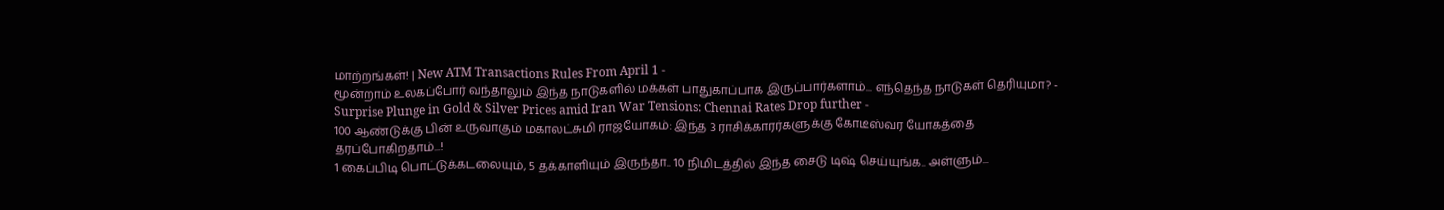மாற்றங்கள்! | New ATM Transactions Rules From April 1 -
மூன்றாம் உலகப்போர் வந்தாலும் இந்த நாடுகளில் மக்கள் பாதுகாப்பாக இருப்பார்களாம்... எந்தெந்த நாடுகள் தெரியுமா? -
Surprise Plunge in Gold & Silver Prices amid Iran War Tensions: Chennai Rates Drop further -
100 ஆண்டுக்கு பின் உருவாகும் மகாலட்சுமி ராஜயோகம்: இந்த 3 ராசிக்காரர்களுக்கு கோடீஸ்வர யோகத்தை தரப்போகிறதாம்...!
1 கைப்பிடி பொட்டுக்கடலையும், 5 தக்காளியும் இருந்தா.. 10 நிமிடத்தில் இந்த சைடு டிஷ் செய்யுங்க.. அள்ளும்...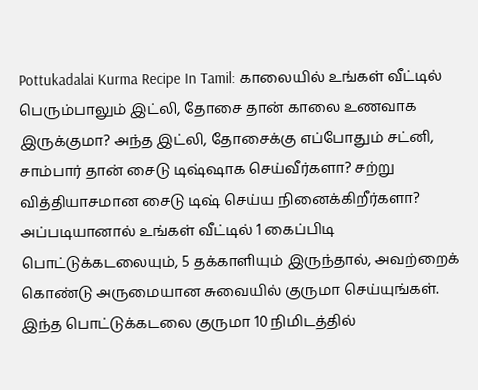Pottukadalai Kurma Recipe In Tamil: காலையில் உங்கள் வீட்டில் பெரும்பாலும் இட்லி, தோசை தான் காலை உணவாக இருக்குமா? அந்த இட்லி, தோசைக்கு எப்போதும் சட்னி, சாம்பார் தான் சைடு டிஷ்ஷாக செய்வீர்களா? சற்று வித்தியாசமான சைடு டிஷ் செய்ய நினைக்கிறீர்களா?
அப்படியானால் உங்கள் வீட்டில் 1 கைப்பிடி பொட்டுக்கடலையும், 5 தக்காளியும் இருந்தால், அவற்றைக் கொண்டு அருமையான சுவையில் குருமா செய்யுங்கள். இந்த பொட்டுக்கடலை குருமா 10 நிமிடத்தில்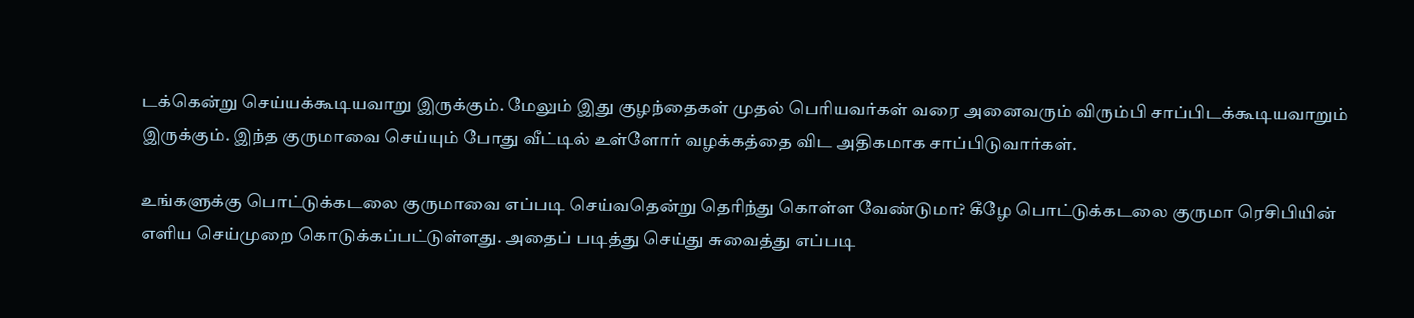டக்கென்று செய்யக்கூடியவாறு இருக்கும். மேலும் இது குழந்தைகள் முதல் பெரியவர்கள் வரை அனைவரும் விரும்பி சாப்பிடக்கூடியவாறும் இருக்கும். இந்த குருமாவை செய்யும் போது வீட்டில் உள்ளோர் வழக்கத்தை விட அதிகமாக சாப்பிடுவார்கள்.

உங்களுக்கு பொட்டுக்கடலை குருமாவை எப்படி செய்வதென்று தெரிந்து கொள்ள வேண்டுமா? கீழே பொட்டுக்கடலை குருமா ரெசிபியின் எளிய செய்முறை கொடுக்கப்பட்டுள்ளது. அதைப் படித்து செய்து சுவைத்து எப்படி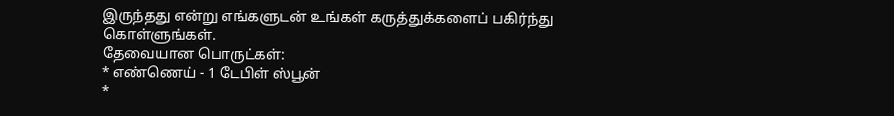இருந்தது என்று எங்களுடன் உங்கள் கருத்துக்களைப் பகிர்ந்து கொள்ளுங்கள்.
தேவையான பொருட்கள்:
* எண்ணெய் - 1 டேபிள் ஸ்பூன்
*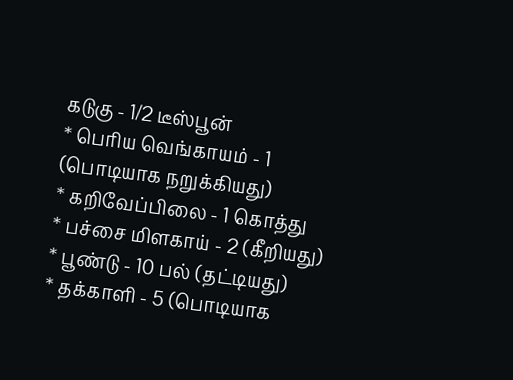கடுகு - 1/2 டீஸ்பூன்
* பெரிய வெங்காயம் - 1 (பொடியாக நறுக்கியது)
* கறிவேப்பிலை - 1 கொத்து
* பச்சை மிளகாய் - 2 (கீறியது)
* பூண்டு - 10 பல் (தட்டியது)
* தக்காளி - 5 (பொடியாக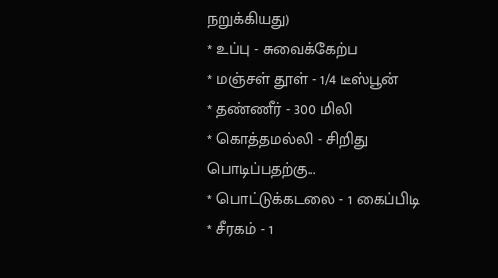நறுக்கியது)
* உப்பு - சுவைக்கேற்ப
* மஞ்சள் தூள் - 1/4 டீஸ்பூன்
* தண்ணீர் - 300 மிலி
* கொத்தமல்லி - சிறிது
பொடிப்பதற்கு...
* பொட்டுக்கடலை - 1 கைப்பிடி
* சீரகம் - 1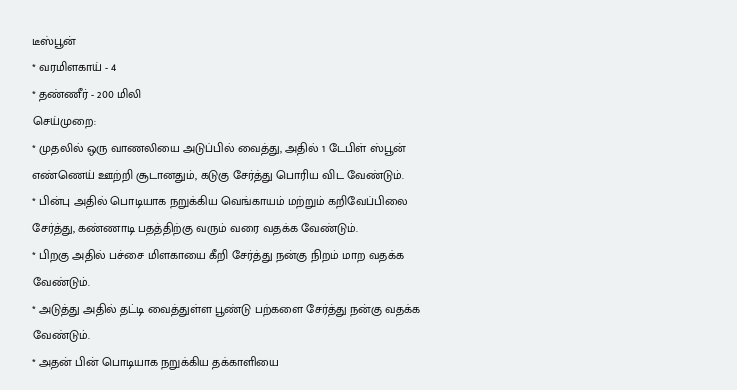டீஸ்பூன்
* வரமிளகாய் - 4
* தண்ணீர் - 200 மிலி
செய்முறை:
* முதலில் ஒரு வாணலியை அடுப்பில் வைத்து, அதில் 1 டேபிள் ஸ்பூன்
எண்ணெய் ஊற்றி சூடானதும், கடுகு சேர்த்து பொரிய விட வேண்டும்.
* பின்பு அதில் பொடியாக நறுக்கிய வெங்காயம் மற்றும் கறிவேப்பிலை
சேர்த்து, கண்ணாடி பதத்திற்கு வரும் வரை வதக்க வேண்டும்.
* பிறகு அதில் பச்சை மிளகாயை கீறி சேர்த்து நன்கு நிறம் மாற வதக்க
வேண்டும்.
* அடுத்து அதில் தட்டி வைத்துள்ள பூண்டு பற்களை சேர்த்து நன்கு வதக்க
வேண்டும்.
* அதன் பின் பொடியாக நறுக்கிய தக்காளியை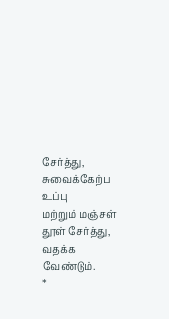சேர்த்து, சுவைக்கேற்ப உப்பு
மற்றும் மஞ்சள் தூள் சேர்த்து, வதக்க வேண்டும்.
*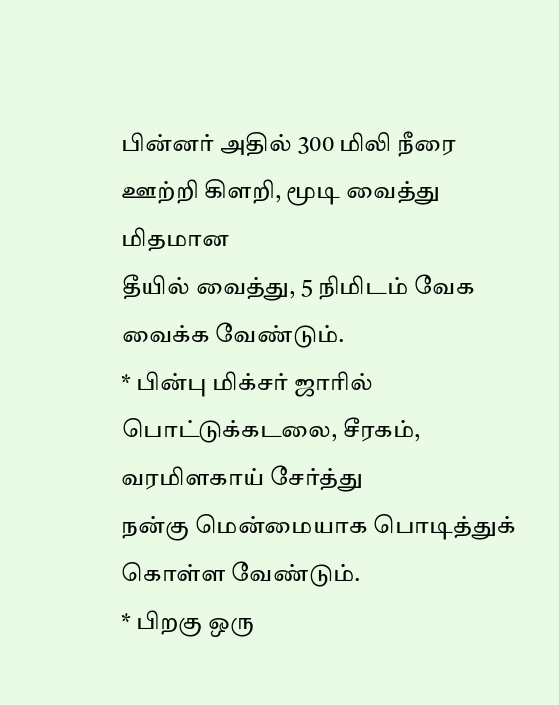பின்னர் அதில் 300 மிலி நீரை ஊற்றி கிளறி, மூடி வைத்து மிதமான
தீயில் வைத்து, 5 நிமிடம் வேக வைக்க வேண்டும்.
* பின்பு மிக்சர் ஜாரில் பொட்டுக்கடலை, சீரகம், வரமிளகாய் சேர்த்து
நன்கு மென்மையாக பொடித்துக் கொள்ள வேண்டும்.
* பிறகு ஒரு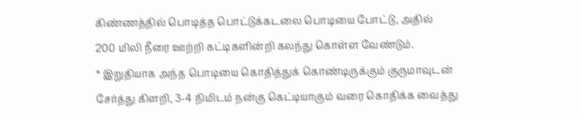கிண்ணத்தில் பொடித்த பொட்டுக்கடலை பொடியை போட்டு, அதில்
200 மிலி நீரை ஊற்றி கட்டிகளின்றி கலந்து கொள்ள வேண்டும்.
* இறுதியாக அந்த பொடியை கொதித்துக் கொண்டிருக்கும் குருமாவுடன்
சேர்த்து கிளறி, 3-4 நிமிடம் நன்கு கெட்டியாகும் வரை கொதிக்க வைத்து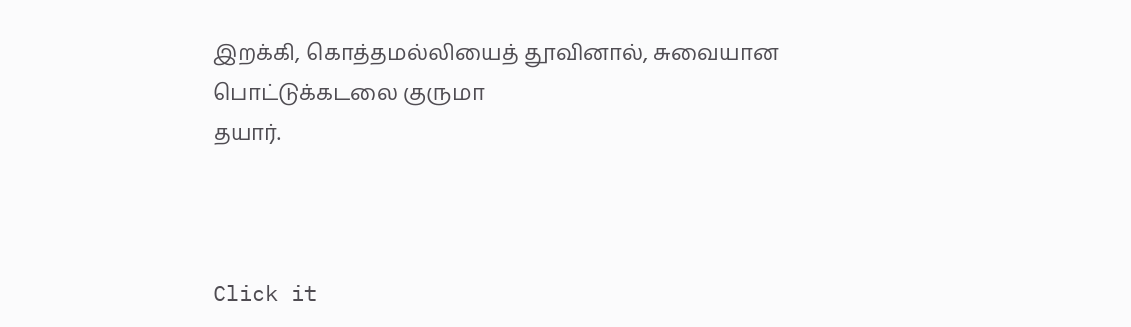இறக்கி, கொத்தமல்லியைத் தூவினால், சுவையான பொட்டுக்கடலை குருமா
தயார்.



Click it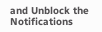and Unblock the Notifications